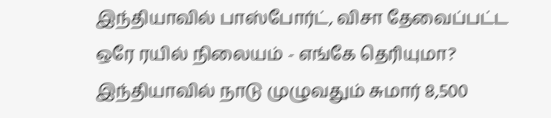இந்தியாவில் பாஸ்போர்ட், விசா தேவைப்பட்ட ஒரே ரயில் நிலையம் - எங்கே தெரியுமா?
இந்தியாவில் நாடு முழுவதும் சுமார் 8,500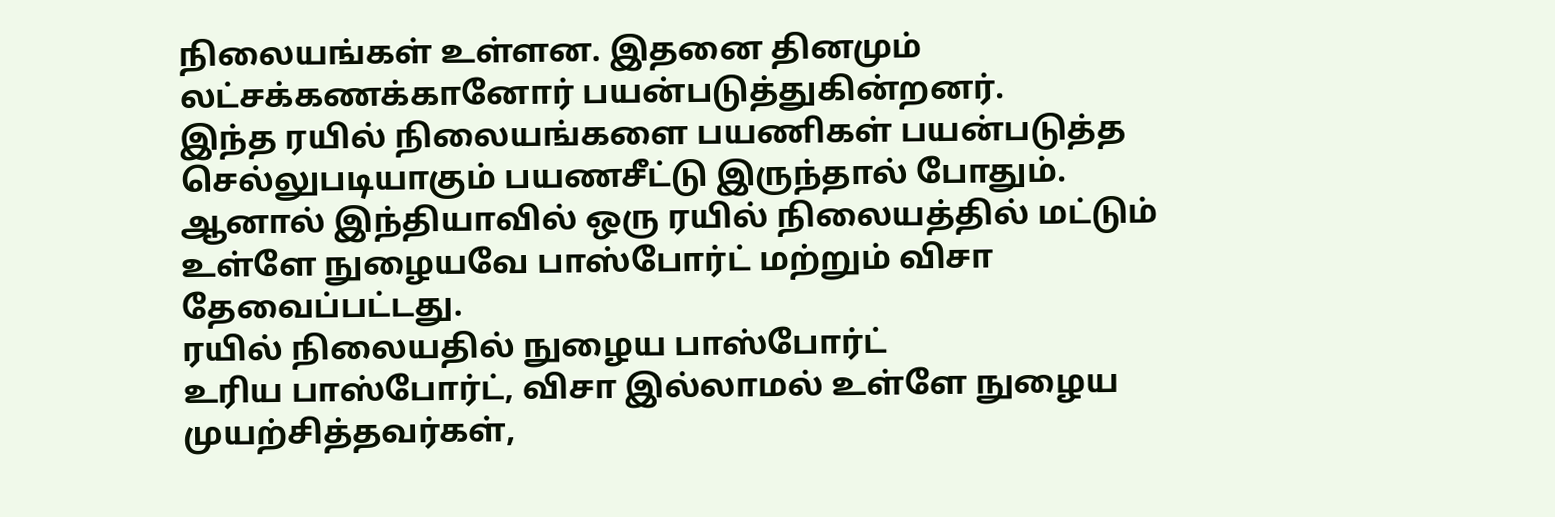நிலையங்கள் உள்ளன. இதனை தினமும் லட்சக்கணக்கானோர் பயன்படுத்துகின்றனர்.
இந்த ரயில் நிலையங்களை பயணிகள் பயன்படுத்த செல்லுபடியாகும் பயணசீட்டு இருந்தால் போதும்.
ஆனால் இந்தியாவில் ஒரு ரயில் நிலையத்தில் மட்டும் உள்ளே நுழையவே பாஸ்போர்ட் மற்றும் விசா தேவைப்பட்டது.
ரயில் நிலையதில் நுழைய பாஸ்போர்ட்
உரிய பாஸ்போர்ட், விசா இல்லாமல் உள்ளே நுழைய முயற்சித்தவர்கள்,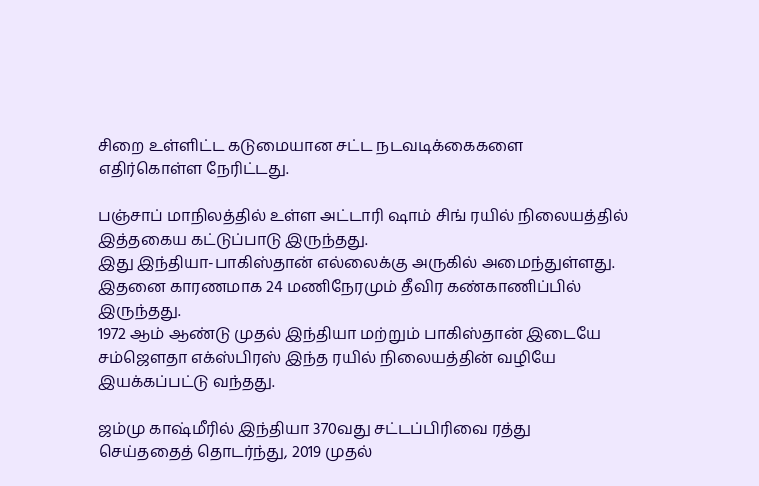சிறை உள்ளிட்ட கடுமையான சட்ட நடவடிக்கைகளை எதிர்கொள்ள நேரிட்டது.

பஞ்சாப் மாநிலத்தில் உள்ள அட்டாரி ஷாம் சிங் ரயில் நிலையத்தில் இத்தகைய கட்டுப்பாடு இருந்தது.
இது இந்தியா-பாகிஸ்தான் எல்லைக்கு அருகில் அமைந்துள்ளது. இதனை காரணமாக 24 மணிநேரமும் தீவிர கண்காணிப்பில் இருந்தது.
1972 ஆம் ஆண்டு முதல் இந்தியா மற்றும் பாகிஸ்தான் இடையே சம்ஜௌதா எக்ஸ்பிரஸ் இந்த ரயில் நிலையத்தின் வழியே இயக்கப்பட்டு வந்தது.

ஜம்மு காஷ்மீரில் இந்தியா 370வது சட்டப்பிரிவை ரத்து செய்ததைத் தொடர்ந்து, 2019 முதல்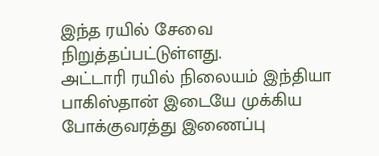இந்த ரயில் சேவை நிறுத்தப்பட்டுள்ளது.
அட்டாரி ரயில் நிலையம் இந்தியா பாகிஸ்தான் இடையே முக்கிய போக்குவரத்து இணைப்பு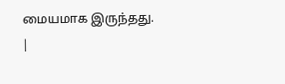மையமாக இருந்தது.
|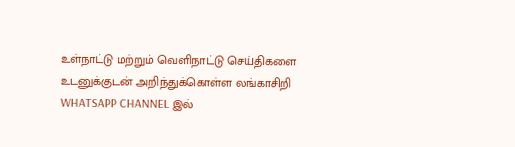உள்நாட்டு மற்றும் வெளிநாட்டு செய்திகளை உடனுக்குடன் அறிந்துக்கொள்ள லங்காசிறி WHATSAPP CHANNEL இல்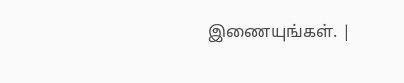இணையுங்கள். |